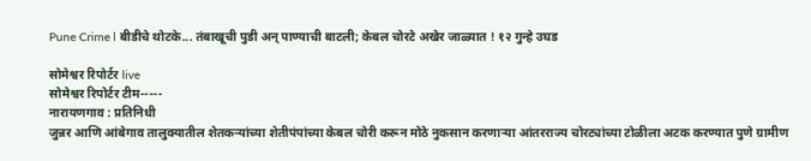Pune Crime l बीडीचे थोटके... तंबाखूची पुडी अन् पाण्याची बाटली; केबल चोरटे अखेर जाळ्यात ! १२ गुन्हे उघड

सोमेश्वर रिपोर्टर live
सोमेश्वर रिपोर्टर टीम-----
नारायणगाव : प्रतिनिधी
जुन्नर आणि आंबेगाव तालुक्यातील शेतकऱ्यांच्या शेतीपंपांच्या केबल चोरी करून मोठे नुकसान करणाऱ्या आंतरराज्य चोरट्यांच्या टोळीला अटक करण्यात पुणे ग्रामीण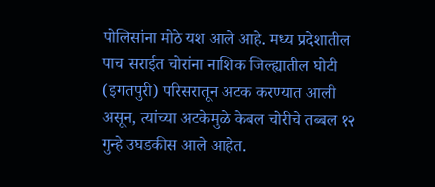पोलिसांना मोठे यश आले आहे. मध्य प्रदेशातील पाच सराईत चोरांना नाशिक जिल्ह्यातील घोटी (इगतपुरी) परिसरातून अटक करण्यात आली असून, त्यांच्या अटकेमुळे केबल चोरीचे तब्बल १२ गुन्हे उघडकीस आले आहेत.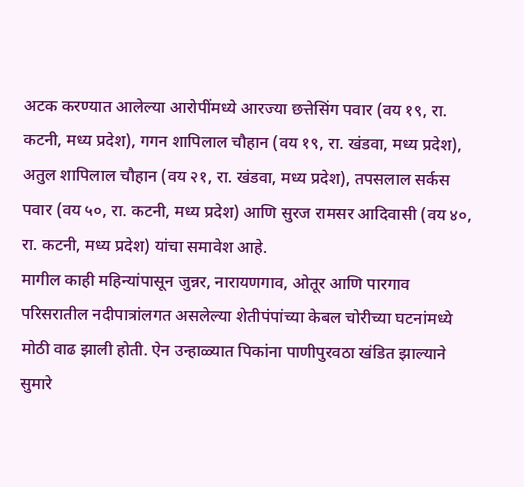अटक करण्यात आलेल्या आरोपींमध्ये आरज्या छत्तेसिंग पवार (वय १९, रा. कटनी, मध्य प्रदेश), गगन शापिलाल चौहान (वय १९, रा. खंडवा, मध्य प्रदेश), अतुल शापिलाल चौहान (वय २१, रा. खंडवा, मध्य प्रदेश), तपसलाल सर्कस पवार (वय ५०, रा. कटनी, मध्य प्रदेश) आणि सुरज रामसर आदिवासी (वय ४०, रा. कटनी, मध्य प्रदेश) यांचा समावेश आहे.
मागील काही महिन्यांपासून जुन्नर, नारायणगाव, ओतूर आणि पारगाव परिसरातील नदीपात्रांलगत असलेल्या शेतीपंपांच्या केबल चोरीच्या घटनांमध्ये मोठी वाढ झाली होती. ऐन उन्हाळ्यात पिकांना पाणीपुरवठा खंडित झाल्याने सुमारे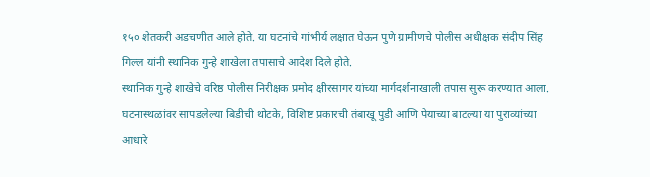१५० शेतकरी अडचणीत आले होते. या घटनांचे गांभीर्य लक्षात घेऊन पुणे ग्रामीणचे पोलीस अधीक्षक संदीप सिंह गिल्ल यांनी स्थानिक गुन्हे शाखेला तपासाचे आदेश दिले होते.
स्थानिक गुन्हे शाखेचे वरिष्ठ पोलीस निरीक्षक प्रमोद क्षीरसागर यांच्या मार्गदर्शनाखाली तपास सुरू करण्यात आला. घटनास्थळांवर सापडलेल्या बिडीची थोटके, विशिष्ट प्रकारची तंबाखू पुडी आणि पेयाच्या बाटल्या या पुराव्यांच्या आधारे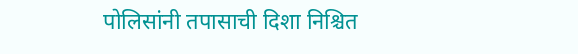पोलिसांनी तपासाची दिशा निश्चित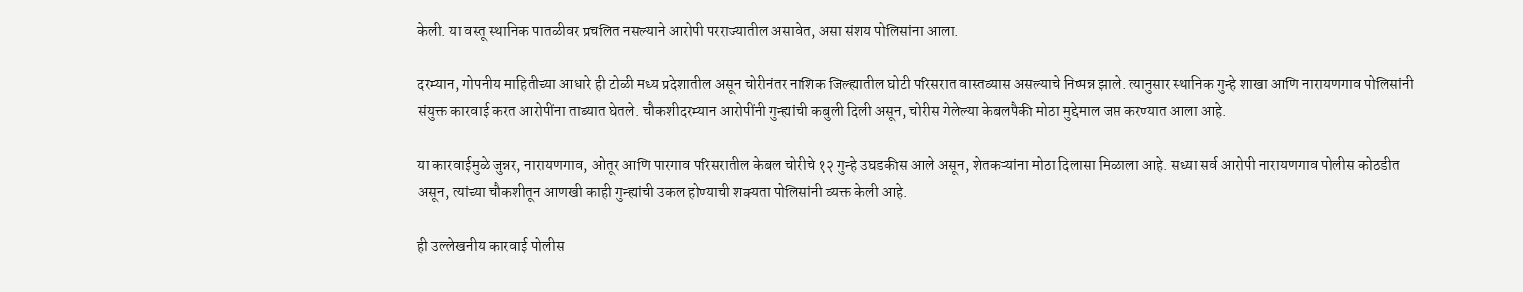केली. या वस्तू स्थानिक पातळीवर प्रचलित नसल्याने आरोपी परराज्यातील असावेत, असा संशय पोलिसांना आला.

दरम्यान, गोपनीय माहितीच्या आधारे ही टोळी मध्य प्रदेशातील असून चोरीनंतर नाशिक जिल्ह्यातील घोटी परिसरात वास्तव्यास असल्याचे निष्पन्न झाले. त्यानुसार स्थानिक गुन्हे शाखा आणि नारायणगाव पोलिसांनी संयुक्त कारवाई करत आरोपींना ताब्यात घेतले. चौकशीदरम्यान आरोपींनी गुन्ह्यांची कबुली दिली असून, चोरीस गेलेल्या केबलपैकी मोठा मुद्देमाल जप्त करण्यात आला आहे.

या कारवाईमुळे जुन्नर, नारायणगाव, ओतूर आणि पारगाव परिसरातील केबल चोरीचे १२ गुन्हे उघडकीस आले असून, शेतकऱ्यांना मोठा दिलासा मिळाला आहे. सध्या सर्व आरोपी नारायणगाव पोलीस कोठडीत असून, त्यांच्या चौकशीतून आणखी काही गुन्ह्यांची उकल होण्याची शक्यता पोलिसांनी व्यक्त केली आहे.

ही उल्लेखनीय कारवाई पोलीस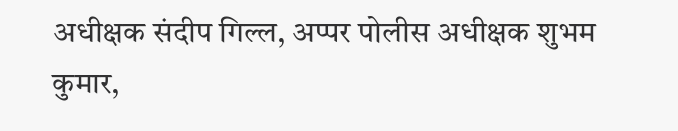अधीक्षक संदीप गिल्ल, अप्पर पोलीस अधीक्षक शुभम कुमार,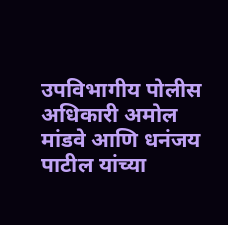उपविभागीय पोलीस अधिकारी अमोल मांडवे आणि धनंजय पाटील यांच्या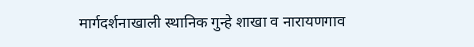मार्गदर्शनाखाली स्थानिक गुन्हे शाखा व नारायणगाव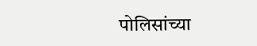पोलिसांच्या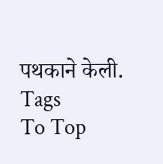पथकाने केली.
Tags
To Top